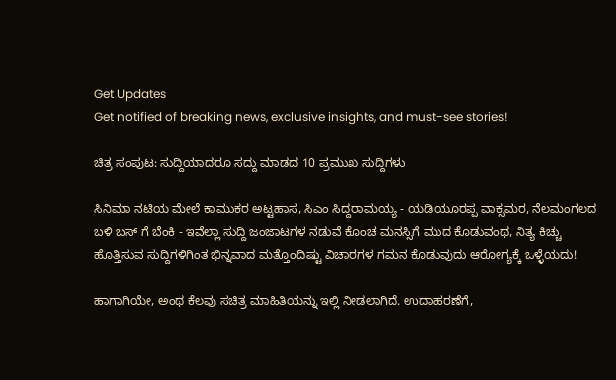Get Updates
Get notified of breaking news, exclusive insights, and must-see stories!

ಚಿತ್ರ ಸಂಪುಟ: ಸುದ್ದಿಯಾದರೂ ಸದ್ದು ಮಾಡದ 10 ಪ್ರಮುಖ ಸುದ್ದಿಗಳು

ಸಿನಿಮಾ ನಟಿಯ ಮೇಲೆ ಕಾಮುಕರ ಅಟ್ಟಹಾಸ, ಸಿಎಂ ಸಿದ್ದರಾಮಯ್ಯ - ಯಡಿಯೂರಪ್ಪ ವಾಕ್ಸಮರ, ನೆಲಮಂಗಲದ ಬಳಿ ಬಸ್ ಗೆ ಬೆಂಕಿ - ಇವೆಲ್ಲಾ ಸುದ್ದಿ ಜಂಜಾಟಗಳ ನಡುವೆ ಕೊಂಚ ಮನಸ್ಸಿಗೆ ಮುದ ಕೊಡುವಂಥ, ನಿತ್ಯ ಕಿಚ್ಚು ಹೊತ್ತಿಸುವ ಸುದ್ದಿಗಳಿಗಿಂತ ಭಿನ್ನವಾದ ಮತ್ತೊಂದಿಷ್ಟು ವಿಚಾರಗಳ ಗಮನ ಕೊಡುವುದು ಆರೋಗ್ಯಕ್ಕೆ ಒಳ್ಳೆಯದು!

ಹಾಗಾಗಿಯೇ, ಅಂಥ ಕೆಲವು ಸಚಿತ್ರ ಮಾಹಿತಿಯನ್ನು ಇಲ್ಲಿ ನೀಡಲಾಗಿದೆ. ಉದಾಹರಣೆಗೆ,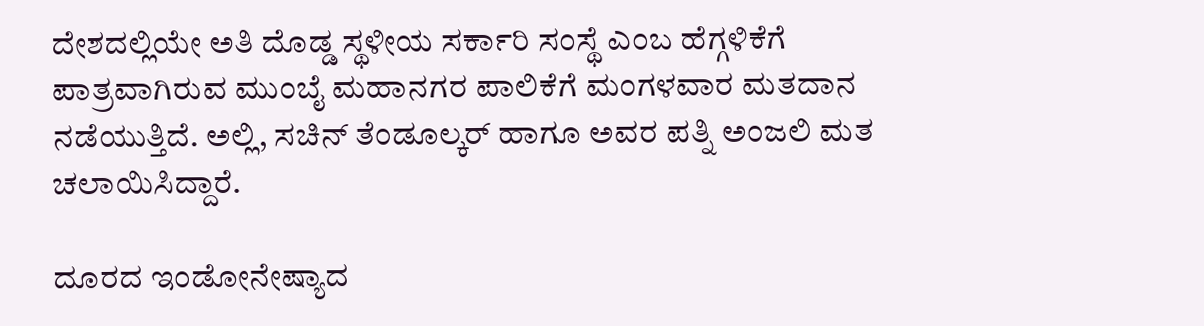ದೇಶದಲ್ಲಿಯೇ ಅತಿ ದೊಡ್ಡ ಸ್ಥಳೀಯ ಸರ್ಕಾರಿ ಸಂಸ್ಥೆ ಎಂಬ ಹೆಗ್ಗಳಿಕೆಗೆ ಪಾತ್ರವಾಗಿರುವ ಮುಂಬೈ ಮಹಾನಗರ ಪಾಲಿಕೆಗೆ ಮಂಗಳವಾರ ಮತದಾನ ನಡೆಯುತ್ತಿದೆ. ಅಲ್ಲಿ, ಸಚಿನ್ ತೆಂಡೂಲ್ಕರ್ ಹಾಗೂ ಅವರ ಪತ್ನಿ ಅಂಜಲಿ ಮತ ಚಲಾಯಿಸಿದ್ದಾರೆ.

ದೂರದ ಇಂಡೋನೇಷ್ಯಾದ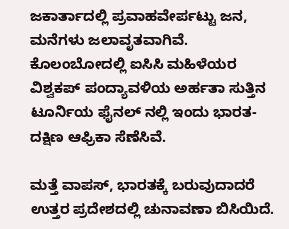ಜಕಾರ್ತಾದಲ್ಲಿ ಪ್ರವಾಹವೇರ್ಪಟ್ಟು ಜನ, ಮನೆಗಳು ಜಲಾವೃತವಾಗಿವೆ. ಕೊಲಂಬೋದಲ್ಲಿ ಐಸಿಸಿ ಮಹಿಳೆಯರ ವಿಶ್ವಕಪ್ ಪಂದ್ಯಾವಳಿಯ ಅರ್ಹತಾ ಸುತ್ತಿನ ಟೂರ್ನಿಯ ಫೈನಲ್ ನಲ್ಲಿ ಇಂದು ಭಾರತ- ದಕ್ಷಿಣ ಆಫ್ರಿಕಾ ಸೆಣೆಸಿವೆ.

ಮತ್ತೆ ವಾಪಸ್, ಭಾರತಕ್ಕೆ ಬರುವುದಾದರೆ ಉತ್ತರ ಪ್ರದೇಶದಲ್ಲಿ ಚುನಾವಣಾ ಬಿಸಿಯಿದೆ.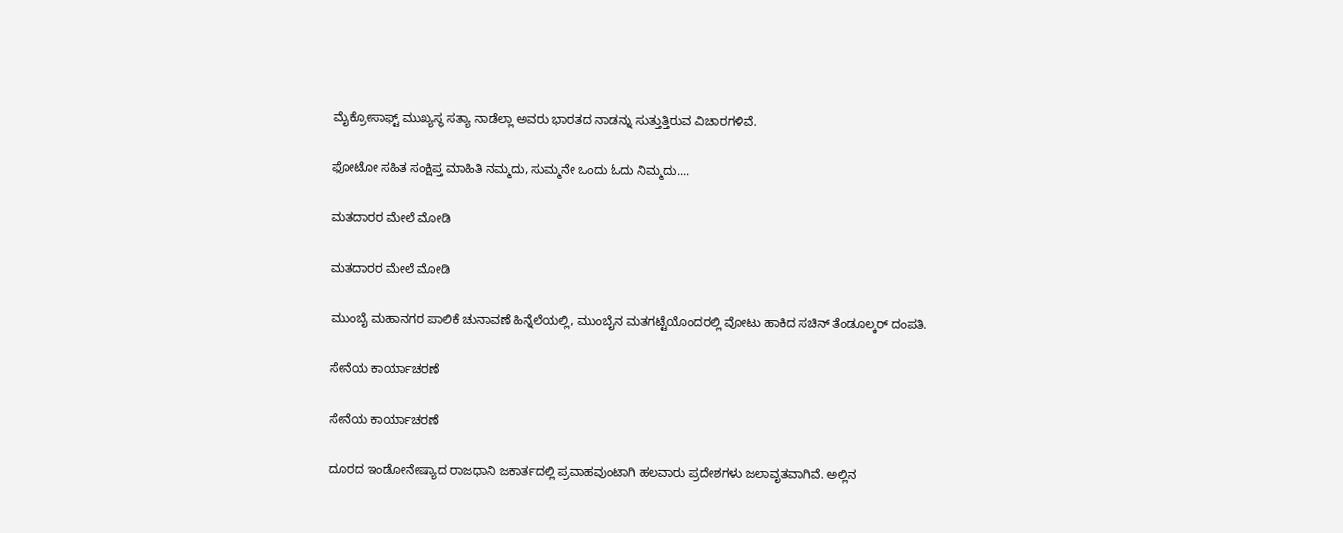ಮೈಕ್ರೋಸಾಫ್ಟ್ ಮುಖ್ಯಸ್ಥ ಸತ್ಯಾ ನಾಡೆಲ್ಲಾ ಅವರು ಭಾರತದ ನಾಡನ್ನು ಸುತ್ತುತ್ತಿರುವ ವಿಚಾರಗಳಿವೆ.

ಫೋಟೋ ಸಹಿತ ಸಂಕ್ಷಿಪ್ತ ಮಾಹಿತಿ ನಮ್ಮದು, ಸುಮ್ಮನೇ ಒಂದು ಓದು ನಿಮ್ಮದು....

ಮತದಾರರ ಮೇಲೆ ಮೋಡಿ

ಮತದಾರರ ಮೇಲೆ ಮೋಡಿ

ಮುಂಬೈ ಮಹಾನಗರ ಪಾಲಿಕೆ ಚುನಾವಣೆ ಹಿನ್ನೆಲೆಯಲ್ಲಿ, ಮುಂಬೈನ ಮತಗಟ್ಟೆಯೊಂದರಲ್ಲಿ ವೋಟು ಹಾಕಿದ ಸಚಿನ್ ತೆಂಡೂಲ್ಕರ್ ದಂಪತಿ.

ಸೇನೆಯ ಕಾರ್ಯಾಚರಣೆ

ಸೇನೆಯ ಕಾರ್ಯಾಚರಣೆ

ದೂರದ ಇಂಡೋನೇಷ್ಯಾದ ರಾಜಧಾನಿ ಜಕಾರ್ತದಲ್ಲಿ ಪ್ರವಾಹವುಂಟಾಗಿ ಹಲವಾರು ಪ್ರದೇಶಗಳು ಜಲಾವೃತವಾಗಿವೆ. ಅಲ್ಲಿನ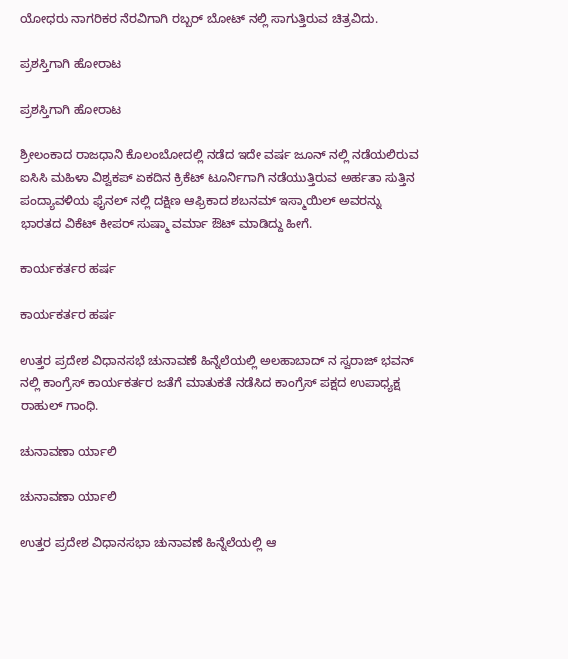ಯೋಧರು ನಾಗರಿಕರ ನೆರವಿಗಾಗಿ ರಬ್ಬರ್ ಬೋಟ್ ನಲ್ಲಿ ಸಾಗುತ್ತಿರುವ ಚಿತ್ರವಿದು.

ಪ್ರಶಸ್ತಿಗಾಗಿ ಹೋರಾಟ

ಪ್ರಶಸ್ತಿಗಾಗಿ ಹೋರಾಟ

ಶ್ರೀಲಂಕಾದ ರಾಜಧಾನಿ ಕೊಲಂಬೋದಲ್ಲಿ ನಡೆದ ಇದೇ ವರ್ಷ ಜೂನ್ ನಲ್ಲಿ ನಡೆಯಲಿರುವ ಐಸಿಸಿ ಮಹಿಳಾ ವಿಶ್ವಕಪ್ ಏಕದಿನ ಕ್ರಿಕೆಟ್ ಟೂರ್ನಿಗಾಗಿ ನಡೆಯುತ್ತಿರುವ ಅರ್ಹತಾ ಸುತ್ತಿನ ಪಂದ್ಯಾವಳಿಯ ಫೈನಲ್ ನಲ್ಲಿ ದಕ್ಷಿಣ ಆಫ್ರಿಕಾದ ಶಬನಮ್ ಇಸ್ಮಾಯಿಲ್ ಅವರನ್ನು ಭಾರತದ ವಿಕೆಟ್ ಕೀಪರ್ ಸುಷ್ಮಾ ವರ್ಮಾ ಔಟ್ ಮಾಡಿದ್ದು ಹೀಗೆ.

ಕಾರ್ಯಕರ್ತರ ಹರ್ಷ

ಕಾರ್ಯಕರ್ತರ ಹರ್ಷ

ಉತ್ತರ ಪ್ರದೇಶ ವಿಧಾನಸಭೆ ಚುನಾವಣೆ ಹಿನ್ನೆಲೆಯಲ್ಲಿ ಅಲಹಾಬಾದ್ ನ ಸ್ವರಾಜ್ ಭವನ್ ನಲ್ಲಿ ಕಾಂಗ್ರೆಸ್ ಕಾರ್ಯಕರ್ತರ ಜತೆಗೆ ಮಾತುಕತೆ ನಡೆಸಿದ ಕಾಂಗ್ರೆಸ್ ಪಕ್ಷದ ಉಪಾಧ್ಯಕ್ಷ ರಾಹುಲ್ ಗಾಂಧಿ.

ಚುನಾವಣಾ ರ್ಯಾಲಿ

ಚುನಾವಣಾ ರ್ಯಾಲಿ

ಉತ್ತರ ಪ್ರದೇಶ ವಿಧಾನಸಭಾ ಚುನಾವಣೆ ಹಿನ್ನೆಲೆಯಲ್ಲಿ ಆ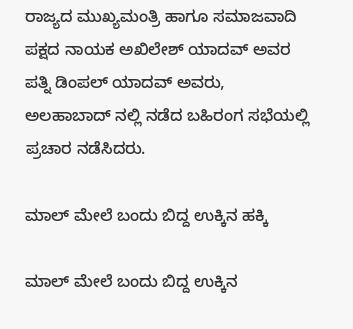ರಾಜ್ಯದ ಮುಖ್ಯಮಂತ್ರಿ ಹಾಗೂ ಸಮಾಜವಾದಿ ಪಕ್ಷದ ನಾಯಕ ಅಖಿಲೇಶ್ ಯಾದವ್ ಅವರ ಪತ್ನಿ ಡಿಂಪಲ್ ಯಾದವ್ ಅವರು, ಅಲಹಾಬಾದ್ ನಲ್ಲಿ ನಡೆದ ಬಹಿರಂಗ ಸಭೆಯಲ್ಲಿ ಪ್ರಚಾರ ನಡೆಸಿದರು.

ಮಾಲ್ ಮೇಲೆ ಬಂದು ಬಿದ್ದ ಉಕ್ಕಿನ ಹಕ್ಕಿ

ಮಾಲ್ ಮೇಲೆ ಬಂದು ಬಿದ್ದ ಉಕ್ಕಿನ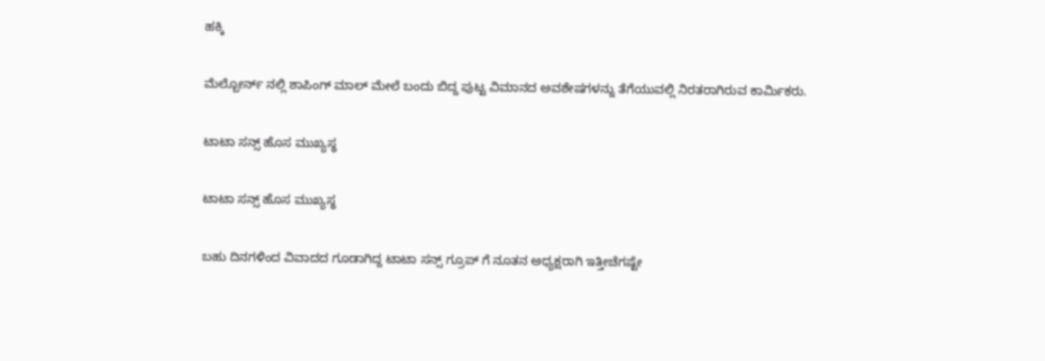ಹಕ್ಕಿ

ಮೆಲ್ಬೋರ್ನ್ ನಲ್ಲಿ ಶಾಪಿಂಗ್ ಮಾಲ್ ಮೇಲೆ ಬಂದು ಬಿದ್ದ ಪುಟ್ಟ ವಿಮಾನದ ಅವಶೇಷಗಳನ್ನು ತೆಗೆಯುವಲ್ಲಿ ನಿರತರಾಗಿರುವ ಕಾರ್ಮಿಕರು.

ಟಾಟಾ ಸನ್ಸ್ ಹೊಸ ಮುಖ್ಯಸ್ಥ

ಟಾಟಾ ಸನ್ಸ್ ಹೊಸ ಮುಖ್ಯಸ್ಥ

ಬಹು ದಿನಗಳಿಂದ ವಿವಾದದ ಗೂಡಾಗಿದ್ದ ಟಾಟಾ ಸನ್ಸ್ ಗ್ರೂಪ್ ಗೆ ನೂತನ ಅಧ್ಯಕ್ಷರಾಗಿ ಇತ್ತೀಚೆಗಷ್ಟೇ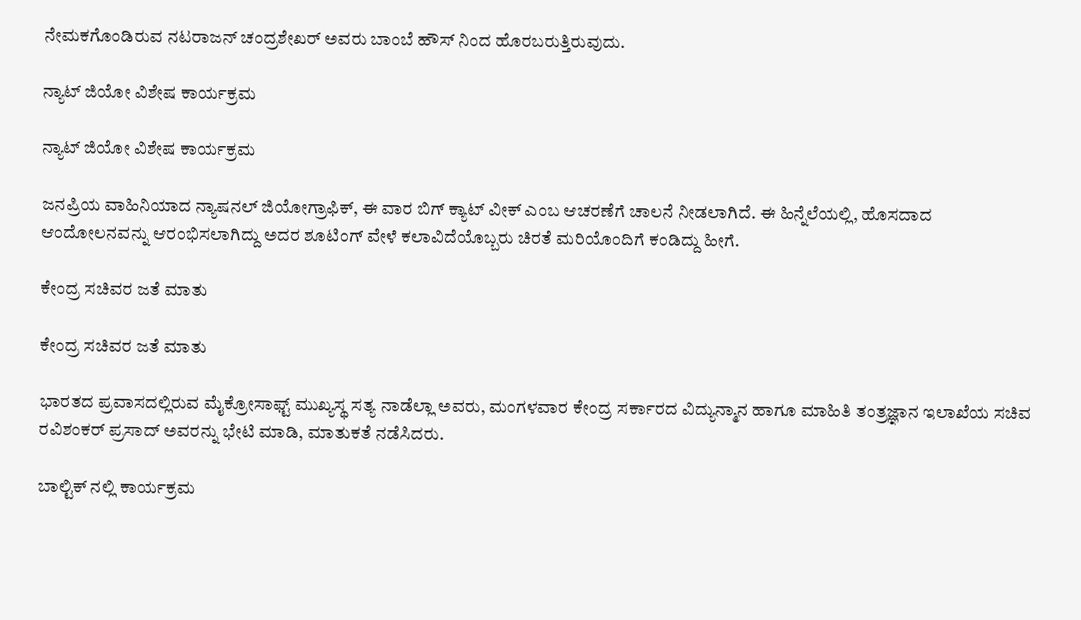ನೇಮಕಗೊಂಡಿರುವ ನಟರಾಜನ್ ಚಂದ್ರಶೇಖರ್ ಅವರು ಬಾಂಬೆ ಹೌಸ್ ನಿಂದ ಹೊರಬರುತ್ತಿರುವುದು.

ನ್ಯಾಟ್ ಜಿಯೋ ವಿಶೇಷ ಕಾರ್ಯಕ್ರಮ

ನ್ಯಾಟ್ ಜಿಯೋ ವಿಶೇಷ ಕಾರ್ಯಕ್ರಮ

ಜನಪ್ರಿಯ ವಾಹಿನಿಯಾದ ನ್ಯಾಷನಲ್ ಜಿಯೋಗ್ರಾಫಿಕ್, ಈ ವಾರ ಬಿಗ್ ಕ್ಯಾಟ್ ವೀಕ್ ಎಂಬ ಆಚರಣೆಗೆ ಚಾಲನೆ ನೀಡಲಾಗಿದೆ. ಈ ಹಿನ್ನೆಲೆಯಲ್ಲಿ, ಹೊಸದಾದ ಆಂದೋಲನವನ್ನು ಆರಂಭಿಸಲಾಗಿದ್ದು ಅದರ ಶೂಟಿಂಗ್ ವೇಳೆ ಕಲಾವಿದೆಯೊಬ್ಬರು ಚಿರತೆ ಮರಿಯೊಂದಿಗೆ ಕಂಡಿದ್ದು ಹೀಗೆ.

ಕೇಂದ್ರ ಸಚಿವರ ಜತೆ ಮಾತು

ಕೇಂದ್ರ ಸಚಿವರ ಜತೆ ಮಾತು

ಭಾರತದ ಪ್ರವಾಸದಲ್ಲಿರುವ ಮೈಕ್ರೋಸಾಫ್ಟ್ ಮುಖ್ಯಸ್ಥ ಸತ್ಯ ನಾಡೆಲ್ಲಾ ಅವರು, ಮಂಗಳವಾರ ಕೇಂದ್ರ ಸರ್ಕಾರದ ವಿದ್ಯುನ್ಮಾನ ಹಾಗೂ ಮಾಹಿತಿ ತಂತ್ರಜ್ಞಾನ ಇಲಾಖೆಯ ಸಚಿವ ರವಿಶಂಕರ್ ಪ್ರಸಾದ್ ಅವರನ್ನು ಭೇಟಿ ಮಾಡಿ, ಮಾತುಕತೆ ನಡೆಸಿದರು.

ಬಾಲ್ಟಿಕ್ ನಲ್ಲಿ ಕಾರ್ಯಕ್ರಮ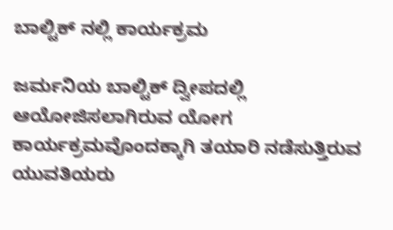ಬಾಲ್ಟಿಕ್ ನಲ್ಲಿ ಕಾರ್ಯಕ್ರಮ

ಜರ್ಮನಿಯ ಬಾಲ್ಟಿಕ್ ದ್ವೀಪದಲ್ಲಿ ಆಯೋಜಿಸಲಾಗಿರುವ ಯೋಗ ಕಾರ್ಯಕ್ರಮವೊಂದಕ್ಕಾಗಿ ತಯಾರಿ ನಡೆಸುತ್ತಿರುವ ಯುವತಿಯರು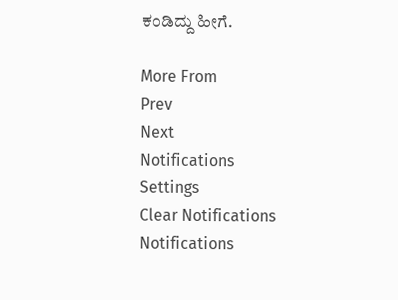ಕಂಡಿದ್ದು ಹೀಗೆ.

More From
Prev
Next
Notifications
Settings
Clear Notifications
Notifications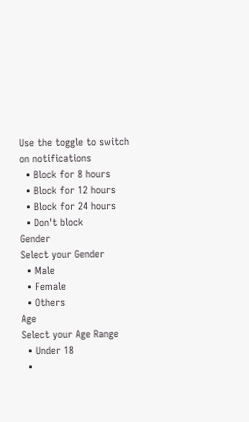Use the toggle to switch on notifications
  • Block for 8 hours
  • Block for 12 hours
  • Block for 24 hours
  • Don't block
Gender
Select your Gender
  • Male
  • Female
  • Others
Age
Select your Age Range
  • Under 18
  •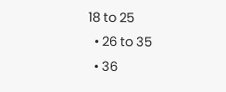18 to 25
  • 26 to 35
  • 36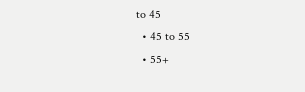to 45
  • 45 to 55
  • 55+